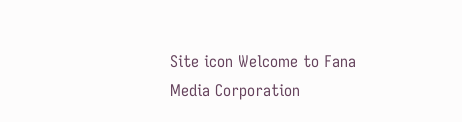Site icon Welcome to Fana Media Corporation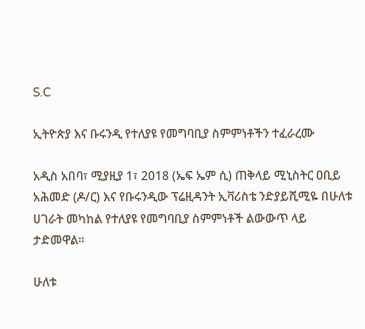S.C

ኢትዮጵያ እና ቡሩንዲ የተለያዩ የመግባቢያ ስምምነቶችን ተፈራረሙ

አዲስ አበባ፣ ሚያዚያ 1፣ 2018 (ኤፍ ኤም ሲ) ጠቅላይ ሚኒስትር ዐቢይ አሕመድ (ዶ/ር) እና የቡሩንዲው ፕሬዚዳንት ኢቫሪስቴ ንድያይሺሚዬ በሁለቱ ሀገራት መካከል የተለያዩ የመግባቢያ ስምምነቶች ልውውጥ ላይ ታድመዋል።

ሁለቱ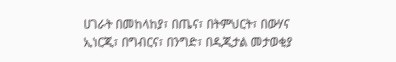ሀገራት በመከላከያ፣ በጤና፣ በትምህርት፣ በውሃና ኢነርጂ፣ በግብርና፣ በንግድ፣ በዲጂታል መታወቂያ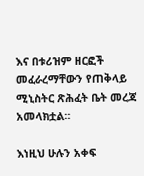እና በቱሪዝም ዘርፎች መፈራረማቸውን የጠቅላይ ሚኒስትር ጽሕፈት ቤት መረጃ አመላክቷል።

እነዚህ ሁሉን አቀፍ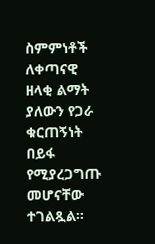ስምምነቶች ለቀጣናዊ ዘላቂ ልማት ያለውን የጋራ ቁርጠኝነት በይፋ የሚያረጋግጡ መሆናቸው ተገልጿል።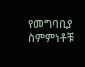የመግባቢያ ስምምነቶቹ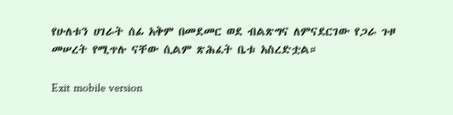የሁለቱን ሀገራት ሰፊ አቅም በመደመር ወደ ብልጽግና ለምናደርገው የጋራ ጉዞ መሠረት የሚጥሉ ናቸው ሲልም ጽሕፈት ቤቱ አስረድቷል።

Exit mobile version